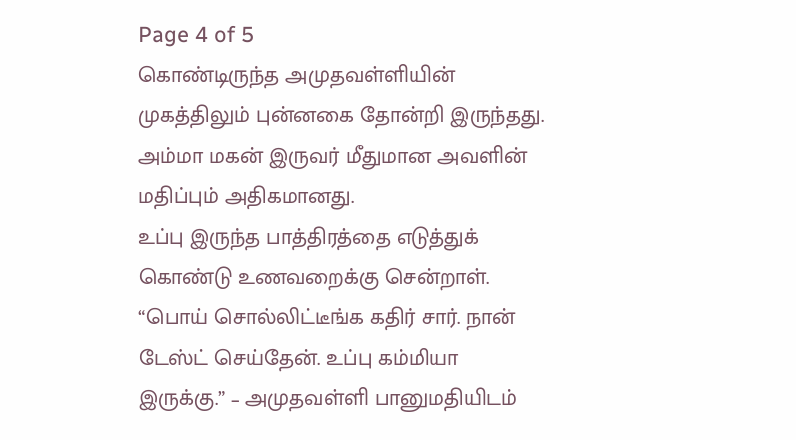Page 4 of 5
கொண்டிருந்த அமுதவள்ளியின் முகத்திலும் புன்னகை தோன்றி இருந்தது. அம்மா மகன் இருவர் மீதுமான அவளின் மதிப்பும் அதிகமானது.
உப்பு இருந்த பாத்திரத்தை எடுத்துக் கொண்டு உணவறைக்கு சென்றாள்.
“பொய் சொல்லிட்டீங்க கதிர் சார். நான் டேஸ்ட் செய்தேன். உப்பு கம்மியா இருக்கு.” – அமுதவள்ளி பானுமதியிடம்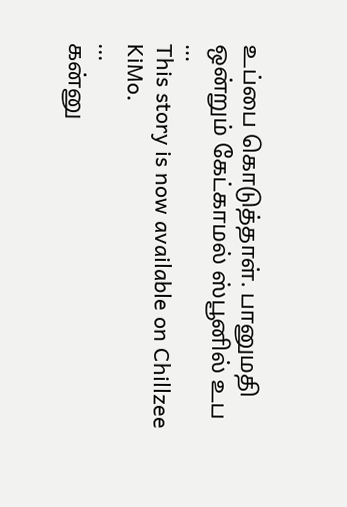உப்பை கொடுத்தாள். பானுமதி ஒன்றும் கேட்காமல் ஸ்பூனில் உப
...
This story is now available on Chillzee KiMo.
...
கன்னு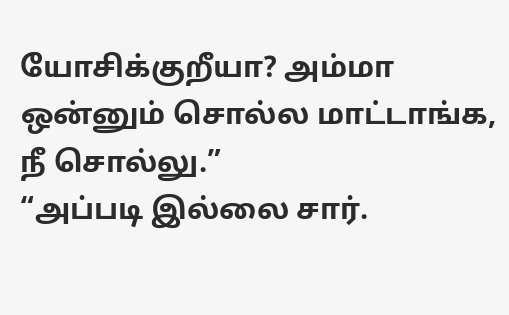யோசிக்குறீயா? அம்மா ஒன்னும் சொல்ல மாட்டாங்க, நீ சொல்லு.”
“அப்படி இல்லை சார்.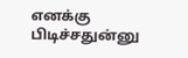எனக்கு பிடிச்சதுன்னு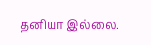தனியா இல்லை.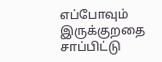எப்போவும் இருக்குறதை சாப்பிட்டு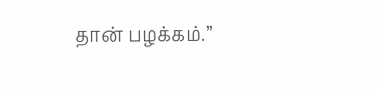தான் பழக்கம்.”